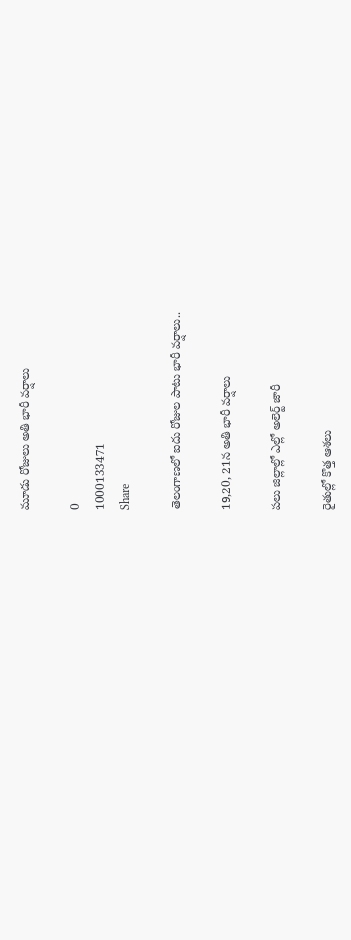మూడు రోజులు అతి భారీ వర్షాలు

0
1000133471
Share

తెలంగాణలో ఐదు రోజుల పాటు భారీ వర్షాలు..

19,20, 21న అతి భారీ వర్షాలు

పలు జిల్లాల్లో ఎల్లో అలెర్ట్ జారీ

రైతుల్లో కొత్త ఆశలు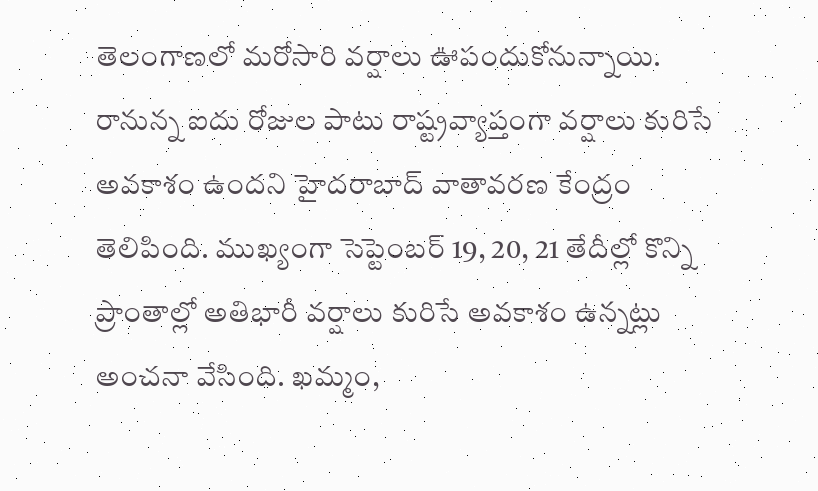తెలంగాణలో మరోసారి వర్షాలు ఊపందుకోనున్నాయి. రానున్న ఐదు రోజుల పాటు రాష్ట్రవ్యాప్తంగా వర్షాలు కురిసే అవకాశం ఉందని హైదరాబాద్ వాతావరణ కేంద్రం తెలిపింది. ముఖ్యంగా సెప్టెంబర్ 19, 20, 21 తేదీల్లో కొన్ని ప్రాంతాల్లో అతిభారీ వర్షాలు కురిసే అవకాశం ఉన్నట్లు అంచనా వేసింది. ఖమ్మం,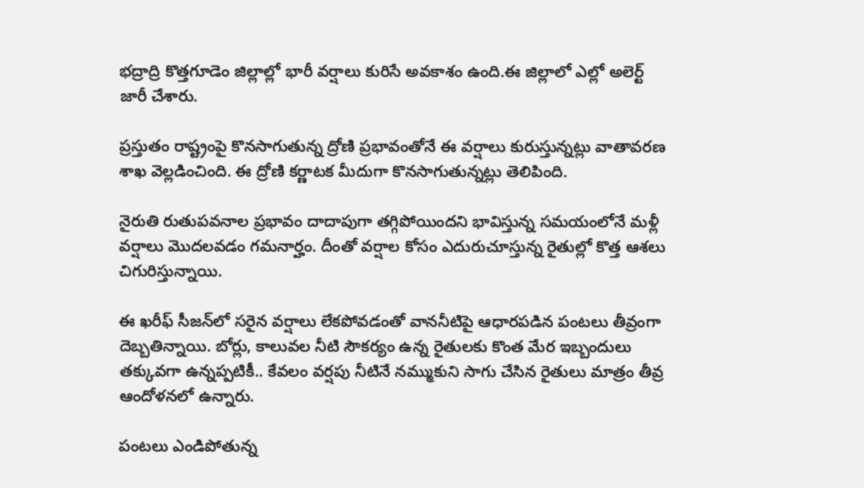భద్రాద్రి కొత్తగూడెం జిల్లాల్లో భారీ వర్షాలు కురిసే అవకాశం ఉంది.ఈ జిల్లాలో ఎల్లో అలెర్ట్ జారీ చేశారు.

ప్రస్తుతం రాష్ట్రంపై కొనసాగుతున్న ద్రోణి ప్రభావంతోనే ఈ వర్షాలు కురుస్తున్నట్లు వాతావరణ శాఖ వెల్లడించింది. ఈ ద్రోణి కర్ణాటక మీదుగా కొనసాగుతున్నట్లు తెలిపింది.

నైరుతి రుతుపవనాల ప్రభావం దాదాపుగా తగ్గిపోయిందని భావిస్తున్న సమయంలోనే మళ్లీ వర్షాలు మొదలవడం గమనార్హం. దీంతో వర్షాల కోసం ఎదురుచూస్తున్న రైతుల్లో కొత్త ఆశలు చిగురిస్తున్నాయి.

ఈ ఖరీఫ్ సీజన్‌లో సరైన వర్షాలు లేకపోవడంతో వాననీటిపై ఆధారపడిన పంటలు తీవ్రంగా దెబ్బతిన్నాయి. బోర్లు, కాలువల నీటి సౌకర్యం ఉన్న రైతులకు కొంత మేర ఇబ్బందులు తక్కువగా ఉన్నప్పటికీ.. కేవలం వర్షపు నీటినే నమ్ముకుని సాగు చేసిన రైతులు మాత్రం తీవ్ర ఆందోళనలో ఉన్నారు.

పంటలు ఎండిపోతున్న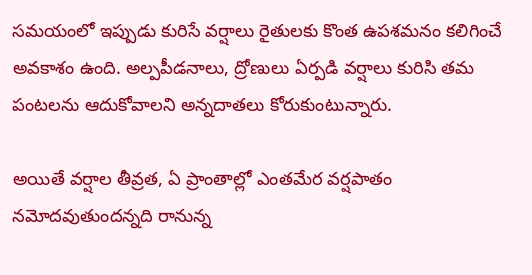సమయంలో ఇప్పుడు కురిసే వర్షాలు రైతులకు కొంత ఉపశమనం కలిగించే అవకాశం ఉంది. అల్పపీడనాలు, ద్రోణులు ఏర్పడి వర్షాలు కురిసి తమ పంటలను ఆదుకోవాలని అన్నదాతలు కోరుకుంటున్నారు.

అయితే వర్షాల తీవ్రత, ఏ ప్రాంతాల్లో ఎంతమేర వర్షపాతం నమోదవుతుందన్నది రానున్న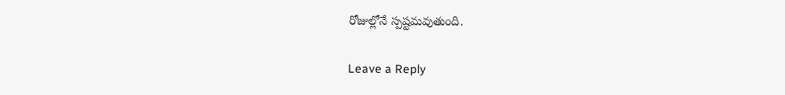రోజుల్లోనే స్పష్టమవుతుంది.

Leave a Reply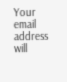Your email address will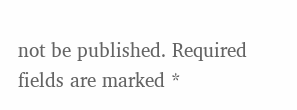not be published. Required fields are marked *